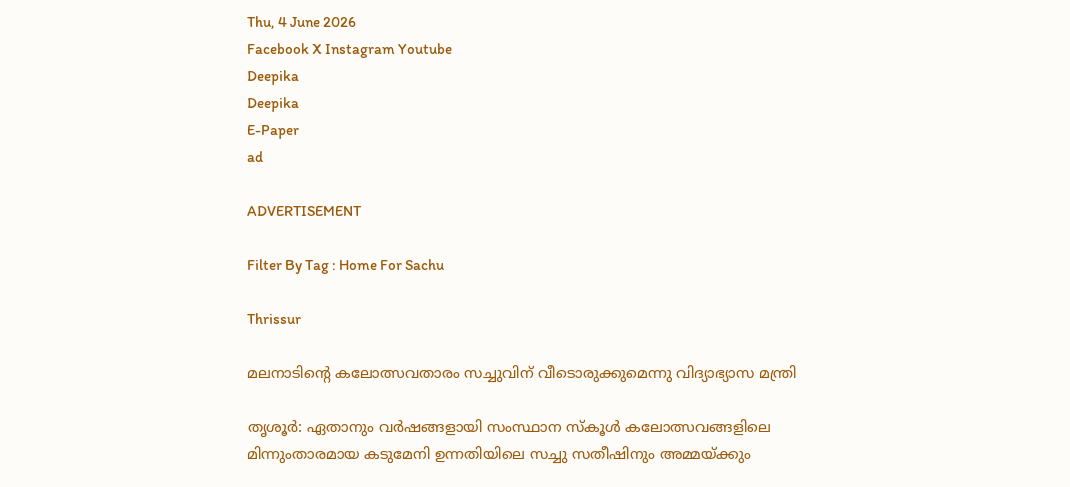Thu, 4 June 2026
Facebook X Instagram Youtube
Deepika
Deepika
E-Paper
ad

ADVERTISEMENT

Filter By Tag : Home For Sachu

Thrissur

മലനാടിന്‍റെ കലോത്സവതാരം സച്ചുവിന് വീടൊരുക്കുമെന്നു വിദ്യാഭ്യാസ മന്ത്രി

തൃശൂർ: ഏതാനും വർഷങ്ങളായി സംസ്ഥാന സ്കൂൾ കലോത്സവങ്ങളിലെ മിന്നുംതാരമായ കടുമേനി ഉന്നതിയിലെ സച്ചു സതീഷിനും അമ്മയ്ക്കും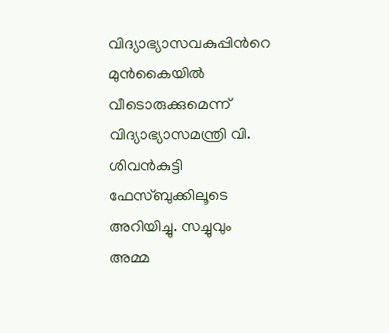വിദ്യാഭ്യാസവകുപ്പിന്‍റെ മുൻകൈയിൽ വീടൊരുക്കുമെന്ന് വിദ്യാഭ്യാസമന്ത്രി വി. ശിവൻകുട്ടി ഫേസ്ബുക്കിലൂടെ അറിയിച്ചു. സച്ചുവും അമ്മ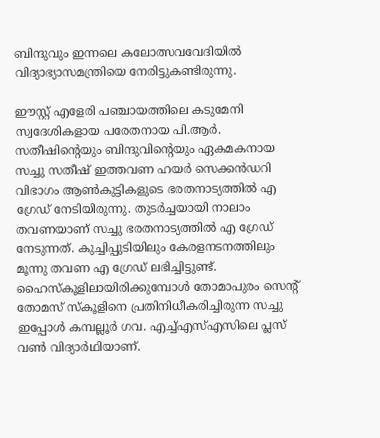ബിന്ദുവും ഇന്നലെ കലോത്സവവേദിയിൽ വിദ്യാഭ്യാസമന്ത്രിയെ നേരിട്ടു‌കണ്ടിരുന്നു.

ഈസ്റ്റ് എളേരി പഞ്ചായത്തിലെ കടുമേനി സ്വദേശികളായ പരേതനായ പി.ആർ. സതീഷിന്‍റെയും ബിന്ദുവിന്‍റെയും ഏകമകനായ സച്ചു സതീഷ് ഇത്തവണ ഹയർ സെക്കൻഡറി വിഭാഗം ആൺകുട്ടികളുടെ ഭരതനാട്യത്തിൽ എ ഗ്രേഡ് നേടിയിരുന്നു. തുടർച്ചയായി നാലാം തവണയാണ് സച്ചു ഭരതനാട്യത്തിൽ എ ഗ്രേഡ് നേടുന്നത്. കുച്ചിപ്പുടിയിലും കേരളനടനത്തിലും മൂന്നു തവണ എ ഗ്രേഡ് ലഭിച്ചിട്ടുണ്ട്. ഹൈസ്കൂളിലായിരിക്കുമ്പോൾ തോമാപുരം സെന്‍റ് തോമസ് സ്കൂളിനെ പ്രതിനിധീകരിച്ചിരുന്ന സച്ചു ഇപ്പോൾ കമ്പല്ലൂർ ഗവ. എച്ച്എസ്എസിലെ പ്ലസ് വൺ വിദ്യാർഥിയാണ്.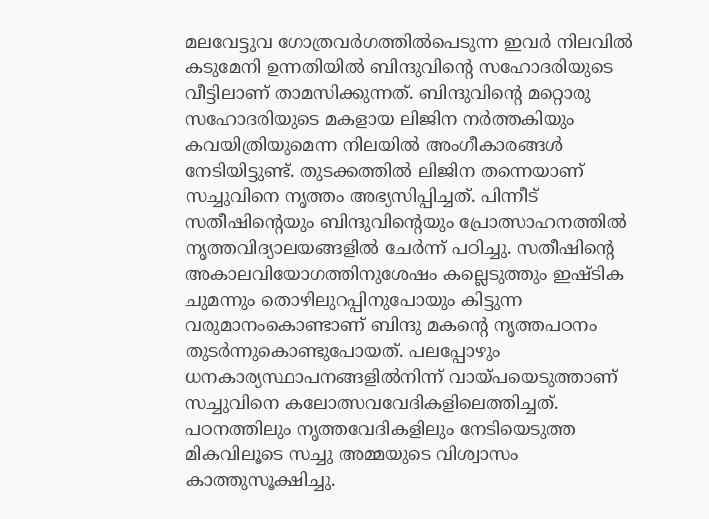മലവേട്ടുവ ഗോത്രവർഗത്തിൽപെടുന്ന ഇവർ നിലവിൽ കടുമേനി ഉന്നതിയിൽ ബിന്ദുവിന്‍റെ സഹോദരിയുടെ വീട്ടിലാണ് താമസിക്കുന്നത്. ബിന്ദുവിന്‍റെ മറ്റൊരു സഹോദരിയുടെ മകളായ ലിജിന നർത്തകിയും കവയിത്രിയുമെന്ന നിലയിൽ അംഗീകാരങ്ങൾ നേടിയിട്ടുണ്ട്. തുടക്കത്തിൽ ലിജിന തന്നെയാണ് സച്ചുവിനെ നൃത്തം അഭ്യസിപ്പിച്ചത്. പിന്നീട് സതീഷിന്‍റെയും ബിന്ദുവിന്‍റെയും പ്രോത്സാഹനത്തിൽ നൃത്തവിദ്യാലയങ്ങളിൽ ചേർന്ന് പഠിച്ചു. സതീഷിന്‍റെ അകാലവിയോഗത്തിനുശേഷം കല്ലെടുത്തും ഇഷ്ടിക ചുമന്നും തൊഴിലുറപ്പിനുപോയും കിട്ടുന്ന വരുമാനംകൊണ്ടാണ് ബിന്ദു മകന്‍റെ നൃത്തപഠനം തുടർന്നുകൊണ്ടുപോയത്. പലപ്പോഴും ധനകാര്യസ്ഥാപനങ്ങളിൽനിന്ന് വായ്പയെടുത്താണ് സച്ചുവിനെ കലോത്സവവേദികളിലെത്തിച്ചത്. പഠനത്തിലും നൃത്തവേദികളിലും നേടിയെടുത്ത മികവിലൂടെ സച്ചു അമ്മയുടെ വിശ്വാസം കാത്തുസൂക്ഷിച്ചു.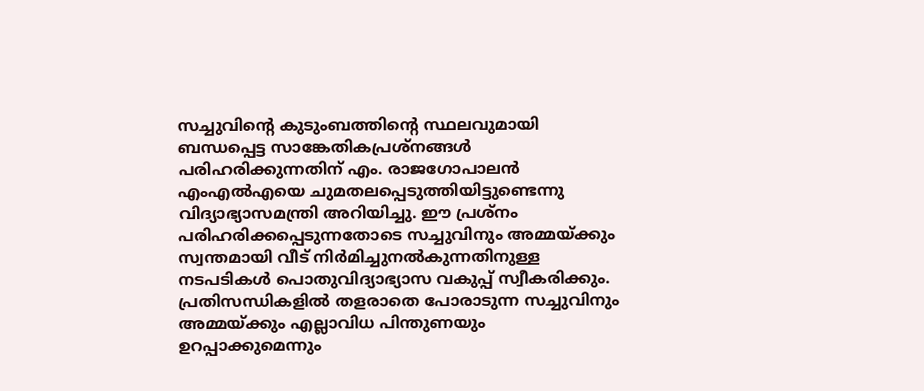സച്ചുവിന്‍റെ കുടുംബത്തിന്‍റെ സ്ഥലവുമായി ബന്ധപ്പെട്ട സാങ്കേതികപ്രശ്നങ്ങൾ പരിഹരിക്കുന്നതിന് എം. രാജഗോപാലൻ എംഎൽഎയെ ചുമതലപ്പെടുത്തിയിട്ടുണ്ടെന്നു വിദ്യാഭ്യാസമന്ത്രി അറിയിച്ചു. ഈ പ്രശ്നം പരിഹരിക്കപ്പെടുന്നതോടെ സച്ചുവിനും അമ്മയ്ക്കും സ്വന്തമായി വീട് നിർമിച്ചുനൽകുന്നതിനുള്ള നടപടികൾ പൊതുവിദ്യാഭ്യാസ വകുപ്പ് സ്വീകരിക്കും. പ്രതിസന്ധികളിൽ തളരാതെ പോരാടുന്ന സച്ചുവിനും അമ്മയ്ക്കും എല്ലാവിധ പിന്തുണയും ഉറപ്പാക്കുമെന്നും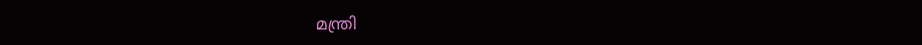മന്ത്രി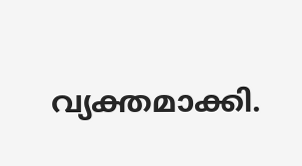വ്യക്തമാക്കി.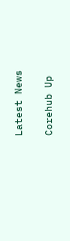Latest News

Corehub Up